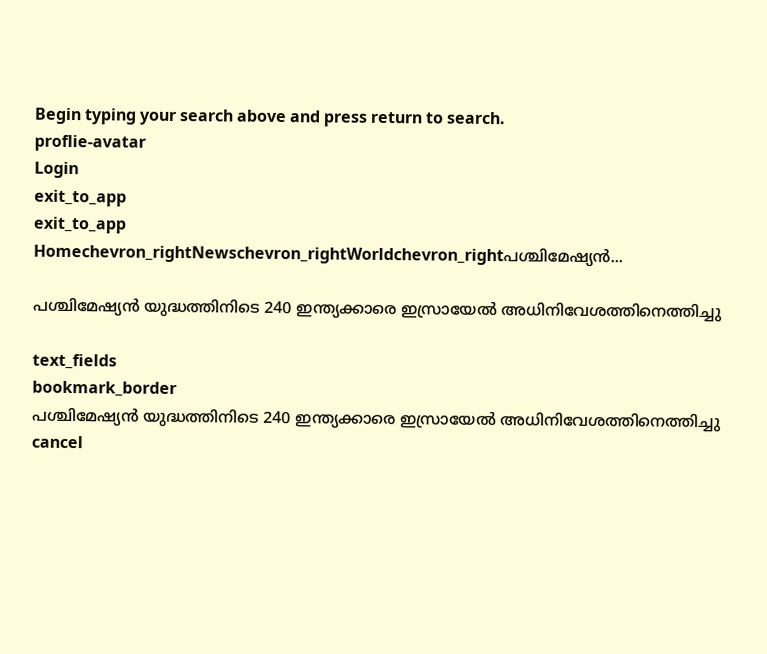Begin typing your search above and press return to search.
proflie-avatar
Login
exit_to_app
exit_to_app
Homechevron_rightNewschevron_rightWorldchevron_rightപശ്ചിമേഷ്യൻ...

പശ്ചിമേഷ്യൻ യുദ്ധത്തിനിടെ 240 ഇന്ത്യക്കാരെ ഇസ്രായേൽ അധിനിവേശത്തിനെത്തിച്ചു

text_fields
bookmark_border
പശ്ചിമേഷ്യൻ യുദ്ധത്തിനിടെ 240 ഇന്ത്യക്കാരെ ഇസ്രായേൽ അധിനിവേശത്തിനെത്തിച്ചു
cancel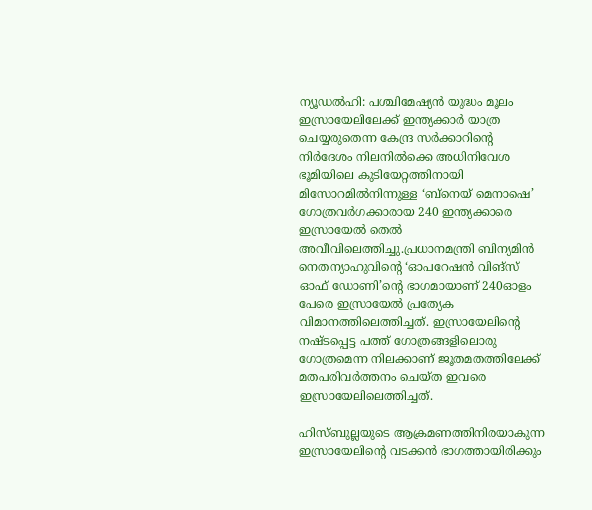ന്യൂഡൽഹി: പശ്ചിമേഷ്യൻ യുദ്ധം മൂലം ഇസ്രായേലിലേക്ക് ഇന്ത്യക്കാർ യാത്ര ചെയ്യരുതെന്ന കേന്ദ്ര സർക്കാറിന്റെ നിർദേശം നിലനിൽക്കെ അധിനിവേശ ഭൂമിയിലെ കുടിയേറ്റത്തിനായി മിസോറമിൽനിന്നുള്ള ‘ബ്നെയ് മെനാഷെ’ ഗോത്രവർഗക്കാരായ 240 ഇന്ത്യക്കാരെ ഇസ്രായേൽ തെൽ അവീവിലെത്തിച്ചു.പ്രധാനമന്ത്രി ബിന്യമിൻ നെതന്യാഹുവിന്റെ ‘ഓപറേഷൻ വിങ്സ് ഓഫ് ഡോണി’ന്റെ ഭാഗമായാണ് 240ഓളം പേരെ ഇസ്രായേൽ പ്രത്യേക വിമാനത്തിലെത്തിച്ചത്. ഇസ്രായേലിന്റെ നഷ്ടപ്പെട്ട പത്ത് ഗോത്രങ്ങളിലൊരു ഗോത്രമെന്ന നിലക്കാണ് ജൂതമതത്തിലേക്ക് മതപരിവർത്തനം ചെയ്ത ഇവരെ ഇസ്രായേലിലെത്തിച്ചത്.

ഹിസ്ബുല്ലയുടെ ആക്രമണത്തിനിരയാകുന്ന ഇസ്രായേലിന്റെ വടക്കൻ ഭാഗത്തായിരിക്കും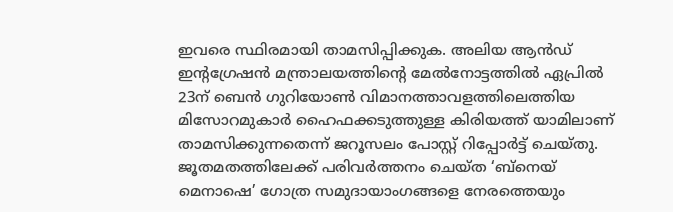ഇവരെ സ്ഥിരമായി താമസിപ്പിക്കുക. അലിയ ആൻഡ് ഇന്റഗ്രേഷൻ മന്ത്രാലയത്തിന്റെ മേൽനോട്ടത്തിൽ ഏപ്രിൽ 23ന് ബെൻ ഗുറിയോൺ വിമാനത്താവളത്തിലെത്തിയ മിസോറമുകാർ ഹൈഫക്കടുത്തുള്ള കിരിയത്ത് യാമിലാണ് താമസിക്കുന്നതെന്ന് ജറൂസലം പോസ്റ്റ് റിപ്പോർട്ട് ചെയ്തു. ജൂതമതത്തിലേക്ക് പരിവർത്തനം ചെയ്ത ‘ബ്നെയ് മെനാഷെ’ ഗോത്ര സമുദായാംഗങ്ങളെ നേരത്തെയും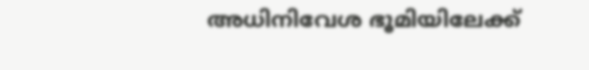അധിനിവേശ ഭൂമിയിലേക്ക്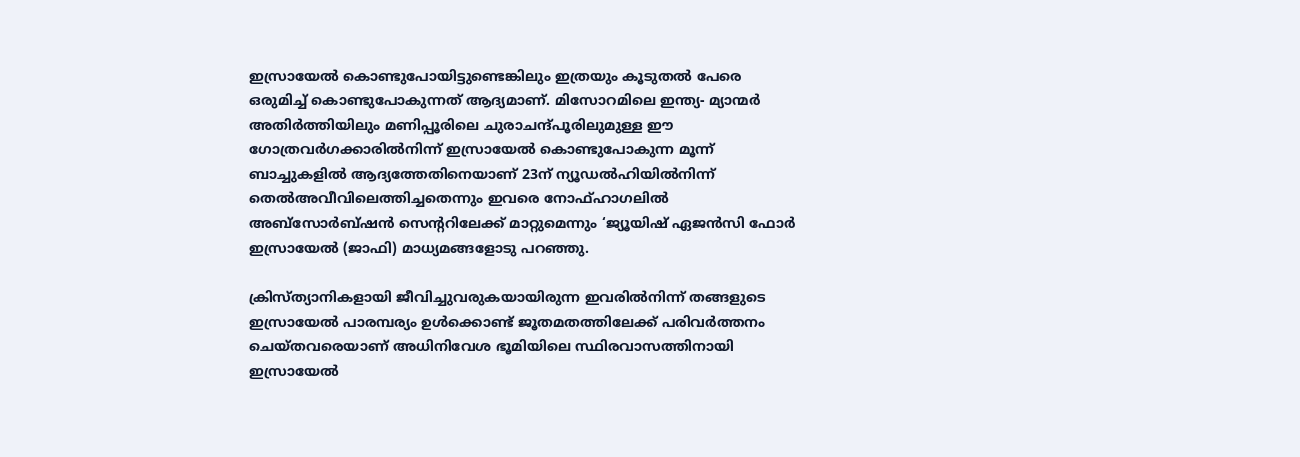ഇസ്രായേൽ കൊണ്ടുപോയിട്ടുണ്ടെങ്കിലും ഇത്രയും കൂടുതൽ പേരെ ഒരുമിച്ച് കൊണ്ടുപോകുന്നത് ആദ്യമാണ്. മിസോറമിലെ ഇന്ത്യ- മ്യാന്മർ അതിർത്തിയിലും മണിപ്പൂരിലെ ചുരാചന്ദ്പൂരിലുമുള്ള ഈ ഗോത്രവർഗക്കാരിൽനിന്ന് ഇസ്രായേൽ കൊണ്ടുപോകുന്ന മൂന്ന് ബാച്ചുകളിൽ ആദ്യത്തേതിനെയാണ് 23ന് ന്യൂഡൽഹിയിൽനിന്ന് തെൽഅവീവിലെത്തിച്ചതെന്നും ഇവരെ നോഫ്ഹാഗലിൽ അബ്സോർബ്ഷൻ സെന്ററിലേക്ക് മാറ്റുമെന്നും ‘ജ്യൂയിഷ് ഏജൻസി ഫോർ ഇസ്രായേൽ (ജാഫി) മാധ്യമങ്ങളോടു പറഞ്ഞു.

ക്രിസ്ത്യാനികളായി ജീവിച്ചുവരുകയായിരുന്ന ഇവരിൽനിന്ന് തങ്ങളുടെ ഇസ്രായേൽ പാരമ്പര്യം ഉൾക്കൊണ്ട് ജൂതമതത്തിലേക്ക് പരിവർത്തനം ചെയ്തവരെയാണ് അധിനിവേശ ഭൂമിയിലെ സ്ഥിരവാസത്തിനായി ഇസ്രായേൽ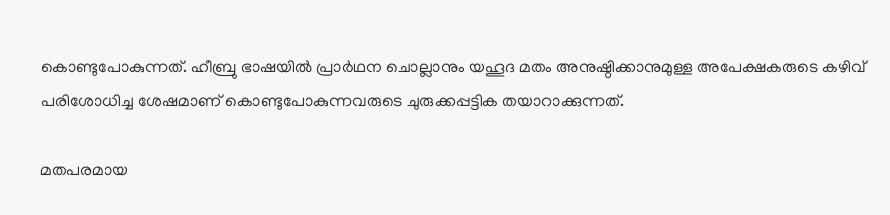കൊണ്ടുപോകുന്നത്. ഹീബ്രു ഭാഷയിൽ പ്രാർഥന ചൊല്ലാനും യഹൂദ മതം അനുഷ്ഠിക്കാനുമുള്ള അപേക്ഷകരുടെ കഴിവ് പരിശോധിച്ച ശേഷമാണ് കൊണ്ടുപോകുന്നവരുടെ ചുരുക്കപ്പട്ടിക തയാറാക്കുന്നത്.

മതപരമായ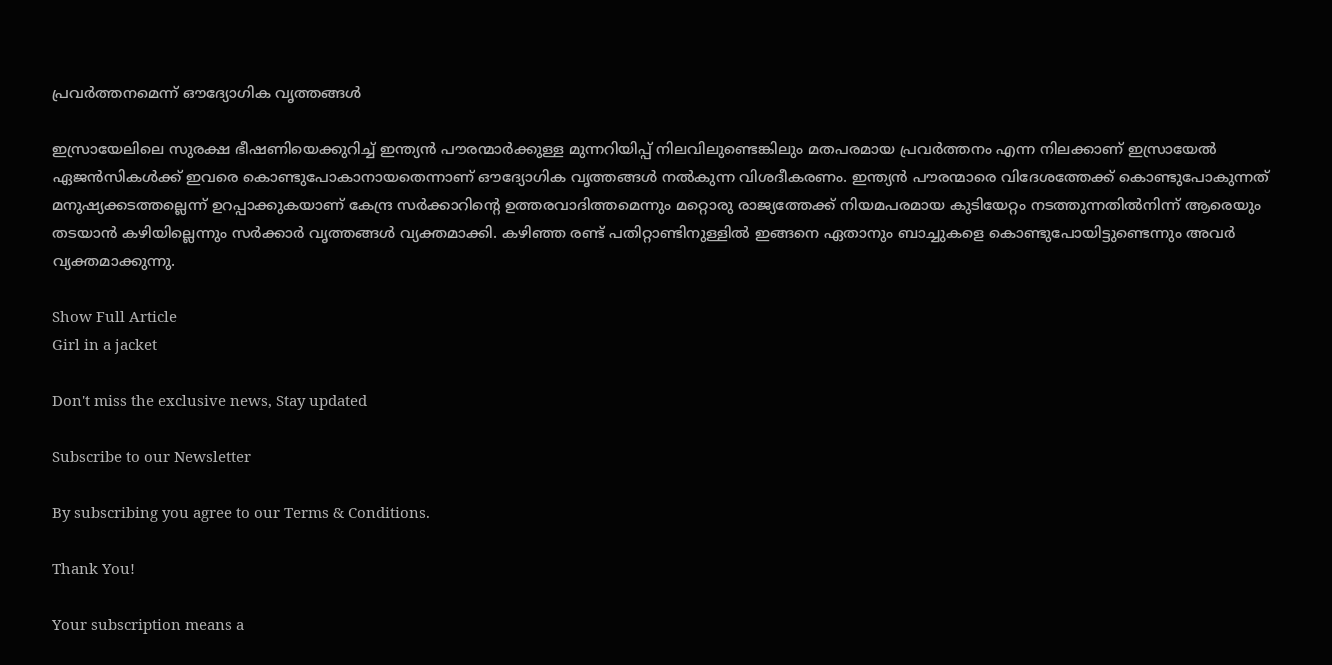പ്രവർത്തനമെന്ന് ഔദ്യോഗിക വൃത്തങ്ങൾ

ഇസ്രായേലിലെ സുരക്ഷ ഭീഷണിയെക്കുറിച്ച് ഇന്ത്യൻ പൗരന്മാർക്കുള്ള മുന്നറിയിപ്പ് നിലവിലുണ്ടെങ്കിലും മതപരമായ പ്രവർത്തനം എന്ന നിലക്കാണ് ഇസ്രായേൽ ഏജൻസികൾക്ക് ഇവരെ കൊണ്ടുപോകാനായതെന്നാണ് ഔദ്യോഗിക വൃത്തങ്ങൾ നൽകുന്ന വിശദീകരണം. ഇന്ത്യൻ പൗരന്മാരെ വിദേശത്തേക്ക് കൊണ്ടുപോകുന്നത് മനുഷ്യക്കടത്തല്ലെന്ന് ഉറപ്പാക്കുകയാണ് കേന്ദ്ര സർക്കാറിന്റെ ഉത്തരവാദിത്തമെന്നും മറ്റൊരു രാജ്യത്തേക്ക് നിയമപരമായ കുടിയേറ്റം നടത്തുന്നതിൽനിന്ന് ആരെയും തടയാൻ കഴിയില്ലെന്നും സർക്കാർ വൃത്തങ്ങൾ വ്യക്തമാക്കി. കഴിഞ്ഞ രണ്ട് പതിറ്റാണ്ടിനുള്ളിൽ ഇങ്ങനെ ഏതാനും ബാച്ചുകളെ കൊണ്ടുപോയിട്ടുണ്ടെന്നും അവർ വ്യക്തമാക്കുന്നു.

Show Full Article
Girl in a jacket

Don't miss the exclusive news, Stay updated

Subscribe to our Newsletter

By subscribing you agree to our Terms & Conditions.

Thank You!

Your subscription means a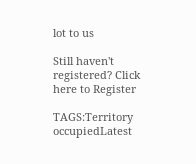lot to us

Still haven't registered? Click here to Register

TAGS:Territory occupiedLatest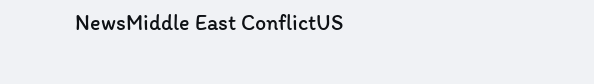NewsMiddle East ConflictUS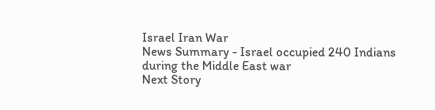Israel Iran War
News Summary - Israel occupied 240 Indians during the Middle East war
Next Story